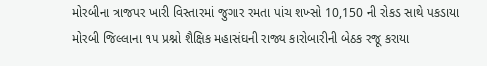મોરબીના ત્રાજપર ખારી વિસ્તારમાં જુગાર રમતા પાંચ શખ્સો 10,150 ની રોકડ સાથે પકડાયા
મોરબી જિલ્લાના ૧૫ પ્રશ્નો શૈક્ષિક મહાસંઘની રાજ્ય કારોબારીની બેઠક રજૂ કરાયા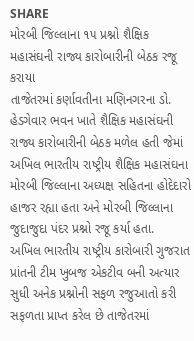SHARE
મોરબી જિલ્લાના ૧૫ પ્રશ્નો શૈક્ષિક મહાસંઘની રાજ્ય કારોબારીની બેઠક રજૂ કરાયા
તાજેતરમાં કર્ણાવતીના મણિનગરના ડો. હેડગેવાર ભવન ખાતે શૈક્ષિક મહાસંઘની રાજ્ય કારોબારીની બેઠક મળેલ હતી જેમાં અખિલ ભારતીય રાષ્ટ્રીય શૈક્ષિક મહાસંઘના મોરબી જિલ્લાના અધ્યક્ષ સહિતના હોદેદારો હાજર રહ્યા હતા અને મોરબી જિલ્લાના જુદાજુદા પંદર પ્રશ્નો રજૂ કર્યા હતા.
અખિલ ભારતીય રાષ્ટ્રીય કારોબારી ગુજરાત પ્રાંતની ટીમ ખુબજ એકટીવ બની અત્યાર સુધી અનેક પ્રશ્નોની સફળ રજુઆતો કરી સફળતા પ્રાપ્ત કરેલ છે તાજેતરમાં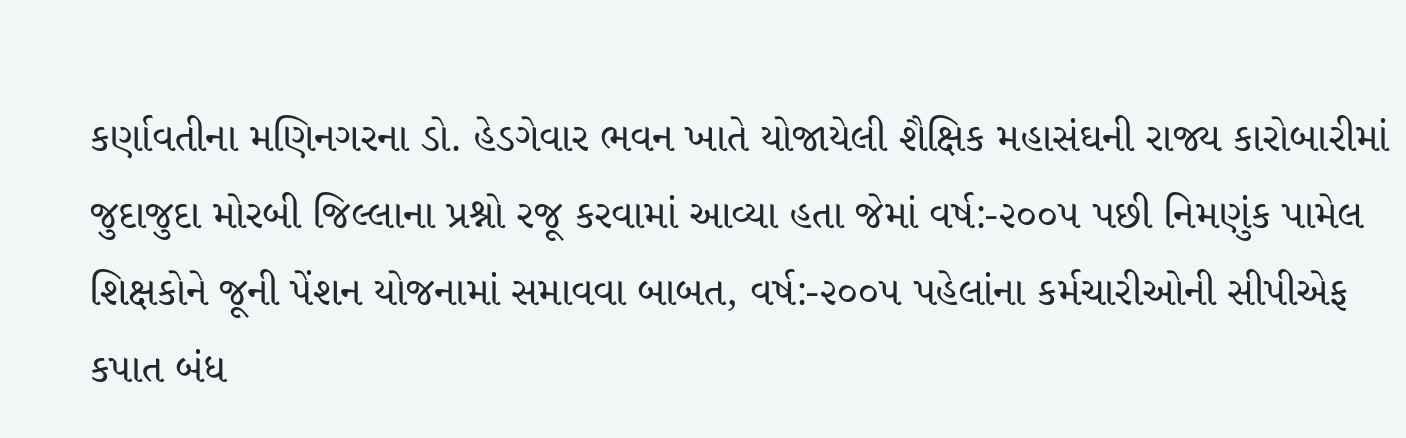કર્ણાવતીના મણિનગરના ડો. હેડગેવાર ભવન ખાતે યોજાયેલી શૈક્ષિક મહાસંઘની રાજ્ય કારોબારીમાં જુદાજુદા મોરબી જિલ્લાના પ્રશ્નો રજૂ કરવામાં આવ્યા હતા જેમાં વર્ષ:-૨૦૦૫ પછી નિમણુંક પામેલ શિક્ષકોને જૂની પેંશન યોજનામાં સમાવવા બાબત, વર્ષ:-૨૦૦૫ પહેલાંના કર્મચારીઓની સીપીએફ કપાત બંધ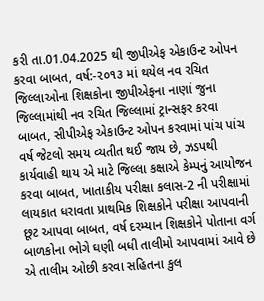કરી તા.01.04.2025 થી જીપીએફ એકાઉન્ટ ઓપન કરવા બાબત, વર્ષ:-૨૦૧૩ માં થયેલ નવ રચિત જિલ્લાઓના શિક્ષકોના જીપીએફના નાણાં જુના જિલ્લામાંથી નવ રચિત જિલ્લામાં ટ્રાન્સફર કરવા બાબત, સીપીએફ એકાઉન્ટ ઓપન કરવામાં પાંચ પાંચ વર્ષ જેટલો સમય વ્યતીત થઈ જાય છે, ઝડપથી કાર્યવાહી થાય એ માટે જિલ્લા કક્ષાએ કેમ્પનું આયોજન કરવા બાબત, ખાતાકીય પરીક્ષા કલાસ-2 ની પરીક્ષામાં લાયકાત ધરાવતા પ્રાથમિક શિક્ષકોને પરીક્ષા આપવાની છૂટ આપવા બાબત, વર્ષ દરમ્યાન શિક્ષકોને પોતાના વર્ગ બાળકોના ભોગે ઘણી બધી તાલીમો આપવામાં આવે છે એ તાલીમ ઓછી કરવા સહિતના કુલ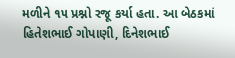મળીને ૧૫ પ્રશ્નો રજૂ કર્યા હતા. આ બેઠકમાં હિતેશભાઈ ગોપાણી, દિનેશભાઈ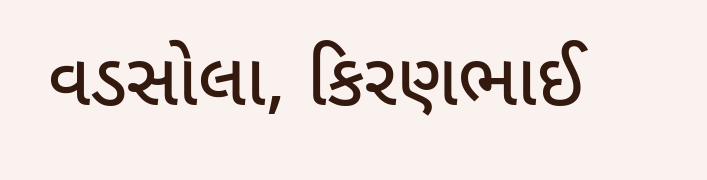વડસોલા, કિરણભાઈ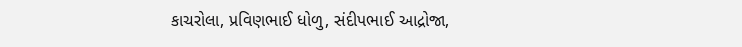કાચરોલા, પ્રવિણભાઈ ધોળુ, સંદીપભાઈ આદ્રોજા,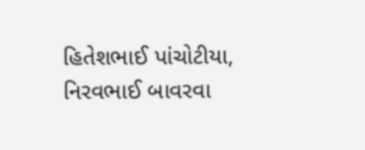હિતેશભાઈ પાંચોટીયા, નિરવભાઈ બાવરવા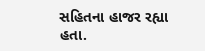સહિતના હાજર રહ્યા હતા.